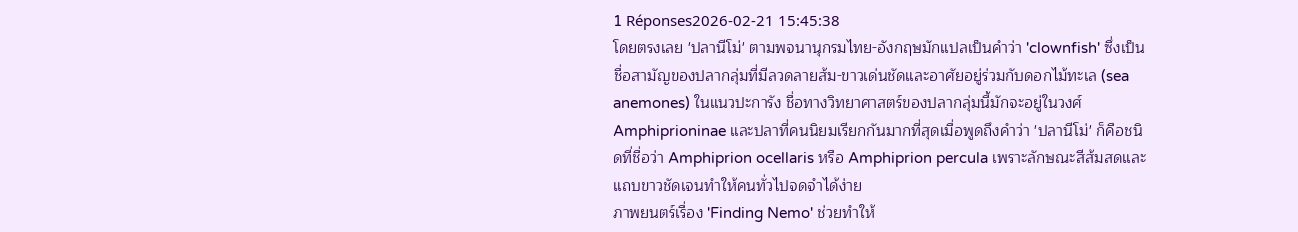1 Réponses2026-02-21 15:45:38
โดยตรงเลย 'ปลานีโม่' ตามพจนานุกรมไทย-อังกฤษมักแปลเป็นคำว่า 'clownfish' ซึ่งเป็นชื่อสามัญของปลากลุ่มที่มีลวดลายส้ม-ขาวเด่นชัดและอาศัยอยู่ร่วมกับดอกไม้ทะเล (sea anemones) ในแนวปะการัง ชื่อทางวิทยาศาสตร์ของปลากลุ่มนี้มักจะอยู่ในวงศ์ Amphiprioninae และปลาที่คนนิยมเรียกกันมากที่สุดเมื่อพูดถึงคำว่า 'ปลานีโม่' ก็คือชนิดที่ชื่อว่า Amphiprion ocellaris หรือ Amphiprion percula เพราะลักษณะสีส้มสดและแถบขาวชัดเจนทำให้คนทั่วไปจดจำได้ง่าย
ภาพยนตร์เรื่อง 'Finding Nemo' ช่วยทำให้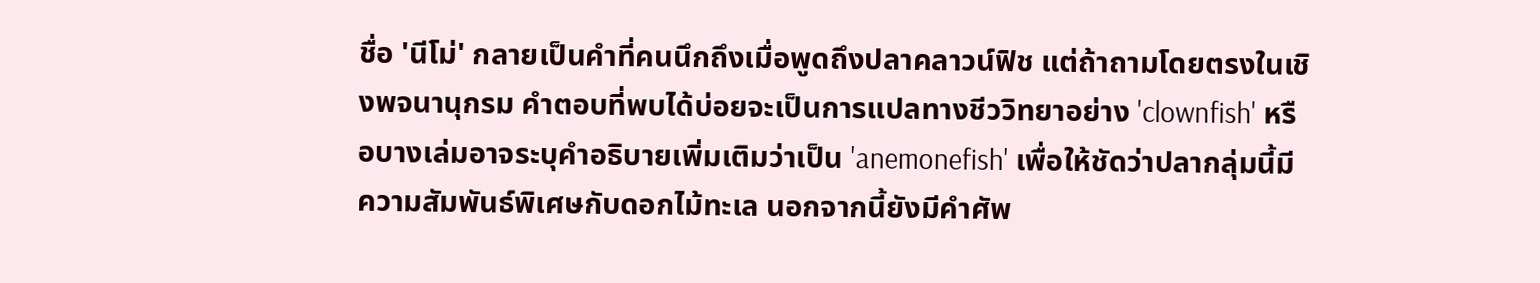ชื่อ 'นีโม่' กลายเป็นคำที่คนนึกถึงเมื่อพูดถึงปลาคลาวน์ฟิช แต่ถ้าถามโดยตรงในเชิงพจนานุกรม คำตอบที่พบได้บ่อยจะเป็นการแปลทางชีววิทยาอย่าง 'clownfish' หรือบางเล่มอาจระบุคำอธิบายเพิ่มเติมว่าเป็น 'anemonefish' เพื่อให้ชัดว่าปลากลุ่มนี้มีความสัมพันธ์พิเศษกับดอกไม้ทะเล นอกจากนี้ยังมีคำศัพ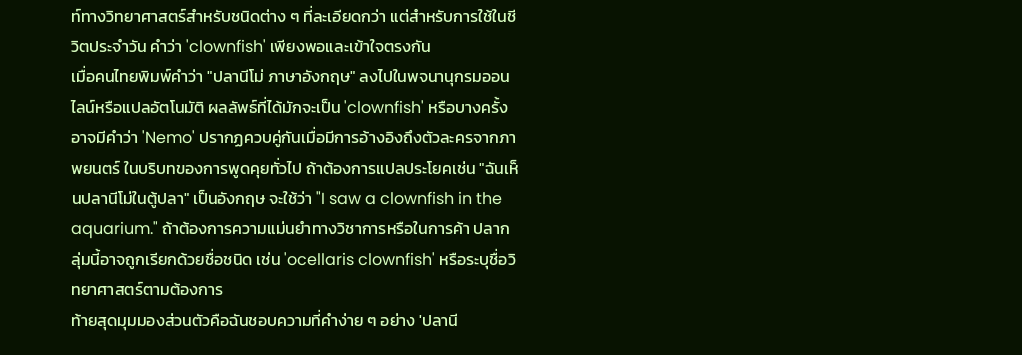ท์ทางวิทยาศาสตร์สำหรับชนิดต่าง ๆ ที่ละเอียดกว่า แต่สำหรับการใช้ในชีวิตประจำวัน คำว่า 'clownfish' เพียงพอและเข้าใจตรงกัน
เมื่อคนไทยพิมพ์คำว่า "ปลานีโม่ ภาษาอังกฤษ" ลงไปในพจนานุกรมออนไลน์หรือแปลอัตโนมัติ ผลลัพธ์ที่ได้มักจะเป็น 'clownfish' หรือบางครั้งอาจมีคำว่า 'Nemo' ปรากฏควบคู่กันเมื่อมีการอ้างอิงถึงตัวละครจากภาพยนตร์ ในบริบทของการพูดคุยทั่วไป ถ้าต้องการแปลประโยคเช่น "ฉันเห็นปลานีโม่ในตู้ปลา" เป็นอังกฤษ จะใช้ว่า "I saw a clownfish in the aquarium." ถ้าต้องการความแม่นยำทางวิชาการหรือในการค้า ปลากลุ่มนี้อาจถูกเรียกด้วยชื่อชนิด เช่น 'ocellaris clownfish' หรือระบุชื่อวิทยาศาสตร์ตามต้องการ
ท้ายสุดมุมมองส่วนตัวคือฉันชอบความที่คำง่าย ๆ อย่าง 'ปลานี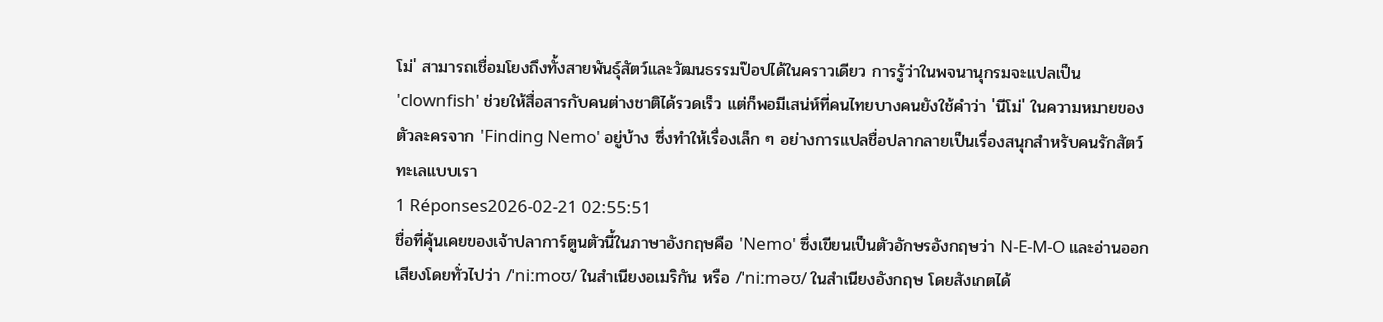โม่' สามารถเชื่อมโยงถึงทั้งสายพันธุ์สัตว์และวัฒนธรรมป๊อปได้ในคราวเดียว การรู้ว่าในพจนานุกรมจะแปลเป็น 'clownfish' ช่วยให้สื่อสารกับคนต่างชาติได้รวดเร็ว แต่ก็พอมีเสน่ห์ที่คนไทยบางคนยังใช้คำว่า 'นีโม่' ในความหมายของตัวละครจาก 'Finding Nemo' อยู่บ้าง ซึ่งทำให้เรื่องเล็ก ๆ อย่างการแปลชื่อปลากลายเป็นเรื่องสนุกสำหรับคนรักสัตว์ทะเลแบบเรา
1 Réponses2026-02-21 02:55:51
ชื่อที่คุ้นเคยของเจ้าปลาการ์ตูนตัวนี้ในภาษาอังกฤษคือ 'Nemo' ซึ่งเขียนเป็นตัวอักษรอังกฤษว่า N-E-M-O และอ่านออกเสียงโดยทั่วไปว่า /ˈniːmoʊ/ ในสำเนียงอเมริกัน หรือ /ˈniːməʊ/ ในสำเนียงอังกฤษ โดยสังเกตได้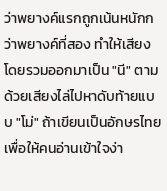ว่าพยางค์แรกถูกเน้นหนักกว่าพยางค์ที่สอง ทำให้เสียงโดยรวมออกมาเป็น "นี" ตามด้วยเสียงไล่ไปหาดับท้ายแบบ "โม่" ถ้าเขียนเป็นอักษรไทยเพื่อให้คนอ่านเข้าใจง่า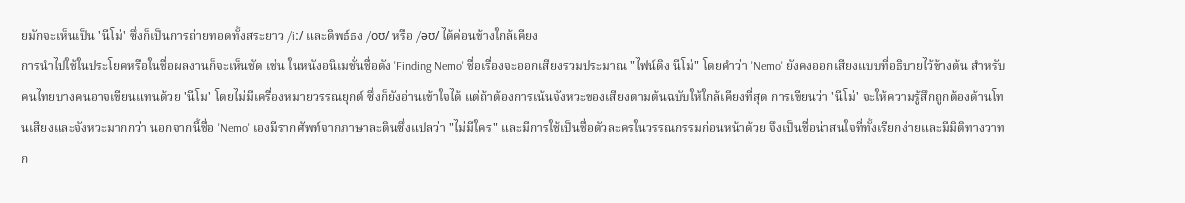ยมักจะเห็นเป็น 'นีโม่' ซึ่งก็เป็นการถ่ายทอดทั้งสระยาว /iː/ และดิพธ์ธง /oʊ/ หรือ /əʊ/ ได้ค่อนข้างใกล้เคียง
การนำไปใช้ในประโยคหรือในชื่อผลงานก็จะเห็นชัด เช่น ในหนังอนิเมชั่นชื่อดัง 'Finding Nemo' ชื่อเรื่องจะออกเสียงรวมประมาณ "ไฟน์ดิง นีโม่" โดยคำว่า 'Nemo' ยังคงออกเสียงแบบที่อธิบายไว้ข้างต้น สำหรับคนไทยบางคนอาจเขียนแทนด้วย 'นีโม' โดยไม่มีเครื่องหมายวรรณยุกต์ ซึ่งก็ยังอ่านเข้าใจได้ แต่ถ้าต้องการเน้นจังหวะของเสียงตามต้นฉบับให้ใกล้เคียงที่สุด การเขียนว่า 'นีโม่' จะให้ความรู้สึกถูกต้องด้านโทนเสียงและจังหวะมากกว่า นอกจากนี้ชื่อ 'Nemo' เองมีรากศัพท์จากภาษาละตินซึ่งแปลว่า "ไม่มีใคร" และมีการใช้เป็นชื่อตัวละครในวรรณกรรมก่อนหน้าด้วย จึงเป็นชื่อน่าสนใจที่ทั้งเรียกง่ายและมีมิติทางวาทก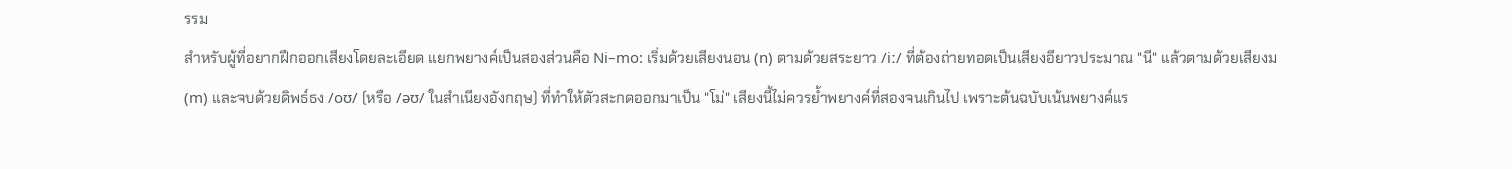รรม
สำหรับผู้ที่อยากฝึกออกเสียงโดยละเอียด แยกพยางค์เป็นสองส่วนคือ Ni–mo: เริ่มด้วยเสียงนอน (n) ตามด้วยสระยาว /iː/ ที่ต้องถ่ายทอดเป็นเสียงอียาวประมาณ "นี" แล้วตามด้วยเสียงม (m) และจบด้วยดิพธ์ธง /oʊ/ (หรือ /əʊ/ ในสำเนียงอังกฤษ) ที่ทำให้ตัวสะกดออกมาเป็น "โม่" เสียงนี้ไม่ควรย้ำพยางค์ที่สองจนเกินไป เพราะต้นฉบับเน้นพยางค์แร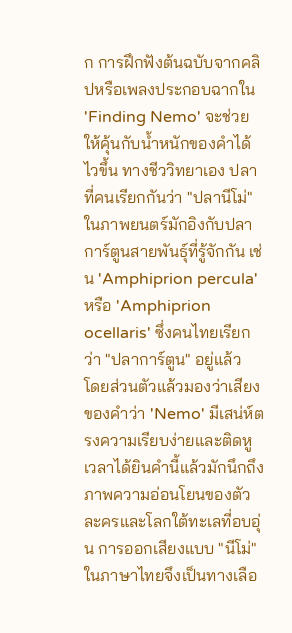ก การฝึกฟังต้นฉบับจากคลิปหรือเพลงประกอบฉากใน 'Finding Nemo' จะช่วยให้คุ้นกับน้ำหนักของคำได้ไวขึ้น ทางชีววิทยาเอง ปลาที่คนเรียกกันว่า "ปลานีโม่" ในภาพยนตร์มักอิงกับปลาการ์ตูนสายพันธุ์ที่รู้จักกัน เช่น 'Amphiprion percula' หรือ 'Amphiprion ocellaris' ซึ่งคนไทยเรียกว่า "ปลาการ์ตูน" อยู่แล้ว
โดยส่วนตัวแล้วมองว่าเสียงของคำว่า 'Nemo' มีเสน่ห์ตรงความเรียบง่ายและติดหู เวลาได้ยินคำนี้แล้วมักนึกถึงภาพความอ่อนโยนของตัวละครและโลกใต้ทะเลที่อบอุ่น การออกเสียงแบบ "นีโม่" ในภาษาไทยจึงเป็นทางเลือ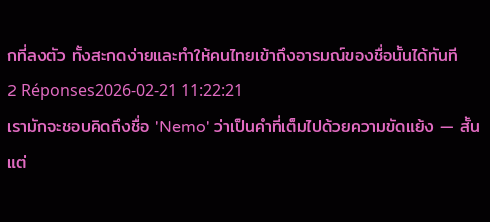กที่ลงตัว ทั้งสะกดง่ายและทำให้คนไทยเข้าถึงอารมณ์ของชื่อนั้นได้ทันที
2 Réponses2026-02-21 11:22:21
เรามักจะชอบคิดถึงชื่อ 'Nemo' ว่าเป็นคำที่เต็มไปด้วยความขัดแย้ง — สั้น แต่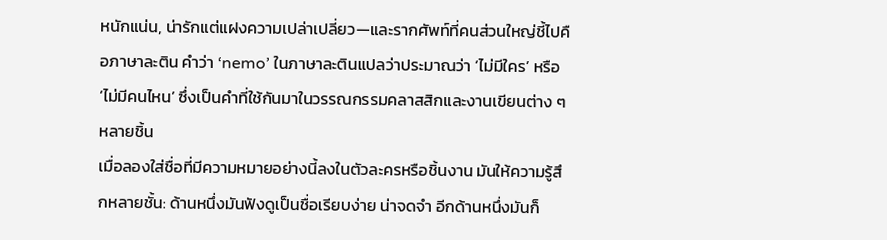หนักแน่น, น่ารักแต่แฝงความเปล่าเปลี่ยว—และรากศัพท์ที่คนส่วนใหญ่ชี้ไปคือภาษาละติน คำว่า ‘nemo’ ในภาษาละตินแปลว่าประมาณว่า ‘ไม่มีใคร’ หรือ ‘ไม่มีคนไหน’ ซึ่งเป็นคำที่ใช้กันมาในวรรณกรรมคลาสสิกและงานเขียนต่าง ๆ หลายชิ้น
เมื่อลองใส่ชื่อที่มีความหมายอย่างนี้ลงในตัวละครหรือชิ้นงาน มันให้ความรู้สึกหลายชั้น: ด้านหนึ่งมันฟังดูเป็นชื่อเรียบง่าย น่าจดจำ อีกด้านหนึ่งมันก็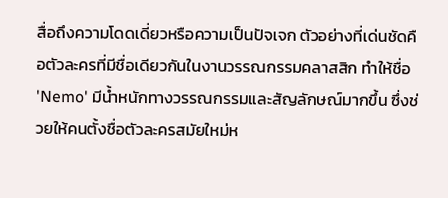สื่อถึงความโดดเดี่ยวหรือความเป็นปัจเจก ตัวอย่างที่เด่นชัดคือตัวละครที่มีชื่อเดียวกันในงานวรรณกรรมคลาสสิก ทำให้ชื่อ 'Nemo' มีน้ำหนักทางวรรณกรรมและสัญลักษณ์มากขึ้น ซึ่งช่วยให้คนตั้งชื่อตัวละครสมัยใหม่ห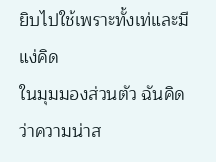ยิบไปใช้เพราะทั้งเท่และมีแง่คิด
ในมุมมองส่วนตัว ฉันคิดว่าความน่าส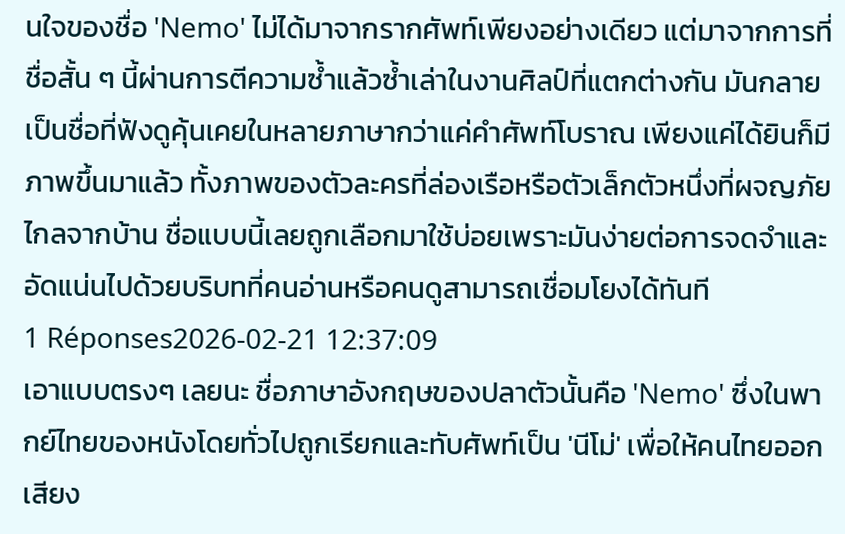นใจของชื่อ 'Nemo' ไม่ได้มาจากรากศัพท์เพียงอย่างเดียว แต่มาจากการที่ชื่อสั้น ๆ นี้ผ่านการตีความซ้ำแล้วซ้ำเล่าในงานศิลป์ที่แตกต่างกัน มันกลายเป็นชื่อที่ฟังดูคุ้นเคยในหลายภาษากว่าแค่คำศัพท์โบราณ เพียงแค่ได้ยินก็มีภาพขึ้นมาแล้ว ทั้งภาพของตัวละครที่ล่องเรือหรือตัวเล็กตัวหนึ่งที่ผจญภัยไกลจากบ้าน ชื่อแบบนี้เลยถูกเลือกมาใช้บ่อยเพราะมันง่ายต่อการจดจำและอัดแน่นไปด้วยบริบทที่คนอ่านหรือคนดูสามารถเชื่อมโยงได้ทันที
1 Réponses2026-02-21 12:37:09
เอาแบบตรงๆ เลยนะ ชื่อภาษาอังกฤษของปลาตัวนั้นคือ 'Nemo' ซึ่งในพากย์ไทยของหนังโดยทั่วไปถูกเรียกและทับศัพท์เป็น 'นีโม่' เพื่อให้คนไทยออกเสียง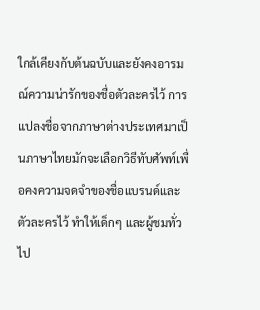ใกล้เคียงกับต้นฉบับและยังคงอารมณ์ความน่ารักของชื่อตัวละครไว้ การแปลงชื่อจากภาษาต่างประเทศมาเป็นภาษาไทยมักจะเลือกวิธีทับศัพท์เพื่อคงความจดจำของชื่อแบรนด์และตัวละครไว้ ทำให้เด็กๆ และผู้ชมทั่วไป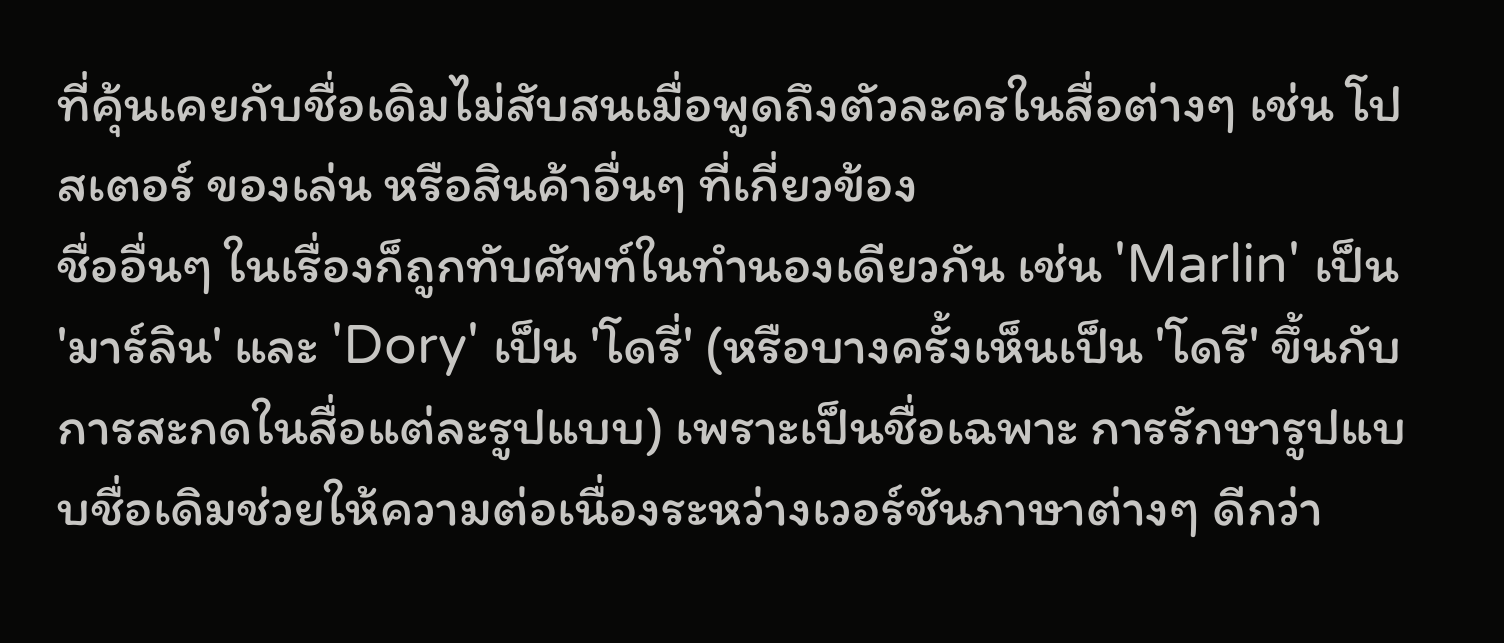ที่คุ้นเคยกับชื่อเดิมไม่สับสนเมื่อพูดถึงตัวละครในสื่อต่างๆ เช่น โปสเตอร์ ของเล่น หรือสินค้าอื่นๆ ที่เกี่ยวข้อง
ชื่ออื่นๆ ในเรื่องก็ถูกทับศัพท์ในทำนองเดียวกัน เช่น 'Marlin' เป็น 'มาร์ลิน' และ 'Dory' เป็น 'โดรี่' (หรือบางครั้งเห็นเป็น 'โดรี' ขึ้นกับการสะกดในสื่อแต่ละรูปแบบ) เพราะเป็นชื่อเฉพาะ การรักษารูปแบบชื่อเดิมช่วยให้ความต่อเนื่องระหว่างเวอร์ชันภาษาต่างๆ ดีกว่า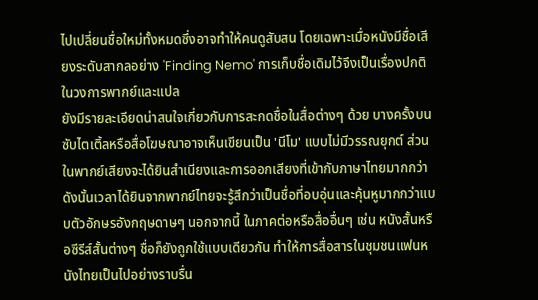ไปเปลี่ยนชื่อใหม่ทั้งหมดซึ่งอาจทำให้คนดูสับสน โดยเฉพาะเมื่อหนังมีชื่อเสียงระดับสากลอย่าง 'Finding Nemo' การเก็บชื่อเดิมไว้จึงเป็นเรื่องปกติในวงการพากย์และแปล
ยังมีรายละเอียดน่าสนใจเกี่ยวกับการสะกดชื่อในสื่อต่างๆ ด้วย บางครั้งบนซับไตเติ้ลหรือสื่อโฆษณาอาจเห็นเขียนเป็น 'นีโม' แบบไม่มีวรรณยุกต์ ส่วนในพากย์เสียงจะได้ยินสำเนียงและการออกเสียงที่เข้ากับภาษาไทยมากกว่า ดังนั้นเวลาได้ยินจากพากย์ไทยจะรู้สึกว่าเป็นชื่อที่อบอุ่นและคุ้นหูมากกว่าแบบตัวอักษรอังกฤษดาษๆ นอกจากนี้ ในภาคต่อหรือสื่ออื่นๆ เช่น หนังสั้นหรือซีรีส์สั้นต่างๆ ชื่อก็ยังถูกใช้แบบเดียวกัน ทำให้การสื่อสารในชุมชนแฟนหนังไทยเป็นไปอย่างราบรื่น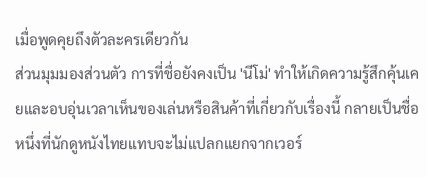เมื่อพูดคุยถึงตัวละครเดียวกัน
ส่วนมุมมองส่วนตัว การที่ชื่อยังคงเป็น 'นีโม่' ทำให้เกิดความรู้สึกคุ้นเคยและอบอุ่นเวลาเห็นของเล่นหรือสินค้าที่เกี่ยวกับเรื่องนี้ กลายเป็นชื่อหนึ่งที่นักดูหนังไทยแทบจะไม่แปลกแยกจากเวอร์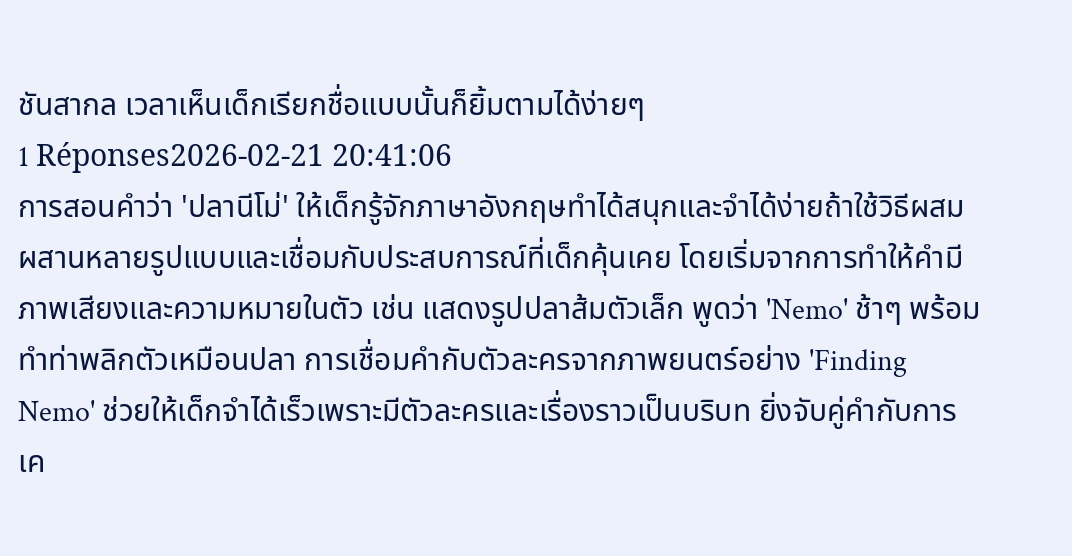ชันสากล เวลาเห็นเด็กเรียกชื่อแบบนั้นก็ยิ้มตามได้ง่ายๆ
1 Réponses2026-02-21 20:41:06
การสอนคำว่า 'ปลานีโม่' ให้เด็กรู้จักภาษาอังกฤษทำได้สนุกและจำได้ง่ายถ้าใช้วิธีผสมผสานหลายรูปแบบและเชื่อมกับประสบการณ์ที่เด็กคุ้นเคย โดยเริ่มจากการทำให้คำมีภาพเสียงและความหมายในตัว เช่น แสดงรูปปลาส้มตัวเล็ก พูดว่า 'Nemo' ช้าๆ พร้อมทำท่าพลิกตัวเหมือนปลา การเชื่อมคำกับตัวละครจากภาพยนตร์อย่าง 'Finding Nemo' ช่วยให้เด็กจำได้เร็วเพราะมีตัวละครและเรื่องราวเป็นบริบท ยิ่งจับคู่คำกับการเค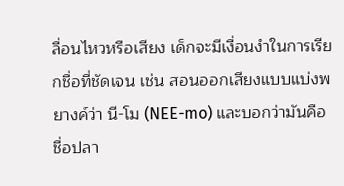ลื่อนไหวหรือเสียง เด็กจะมีเงื่อนงำในการเรียกชื่อที่ชัดเจน เช่น สอนออกเสียงแบบแบ่งพยางค์ว่า นี-โม (NEE-mo) และบอกว่ามันคือชื่อปลา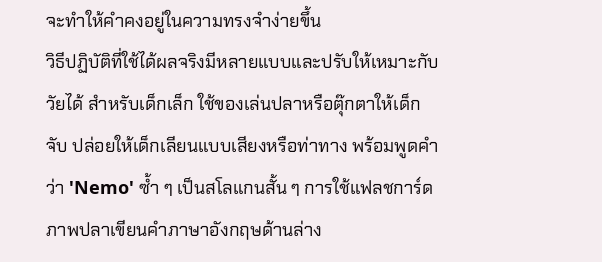จะทำให้คำคงอยู่ในความทรงจำง่ายขึ้น
วิธีปฏิบัติที่ใช้ได้ผลจริงมีหลายแบบและปรับให้เหมาะกับวัยได้ สำหรับเด็กเล็ก ใช้ของเล่นปลาหรือตุ๊กตาให้เด็กจับ ปล่อยให้เด็กเลียนแบบเสียงหรือท่าทาง พร้อมพูดคำว่า 'Nemo' ซ้ำ ๆ เป็นสโลแกนสั้น ๆ การใช้แฟลชการ์ดภาพปลาเขียนคำภาษาอังกฤษด้านล่าง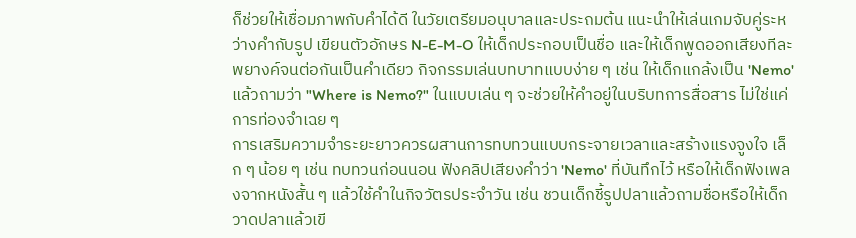ก็ช่วยให้เชื่อมภาพกับคำได้ดี ในวัยเตรียมอนุบาลและประถมต้น แนะนำให้เล่นเกมจับคู่ระหว่างคำกับรูป เขียนตัวอักษร N-E-M-O ให้เด็กประกอบเป็นชื่อ และให้เด็กพูดออกเสียงทีละพยางค์จนต่อกันเป็นคำเดียว กิจกรรมเล่นบทบาทแบบง่าย ๆ เช่น ให้เด็กแกล้งเป็น 'Nemo' แล้วถามว่า "Where is Nemo?" ในแบบเล่น ๆ จะช่วยให้คำอยู่ในบริบทการสื่อสาร ไม่ใช่แค่การท่องจำเฉย ๆ
การเสริมความจำระยะยาวควรผสานการทบทวนแบบกระจายเวลาและสร้างแรงจูงใจ เล็ก ๆ น้อย ๆ เช่น ทบทวนก่อนนอน ฟังคลิปเสียงคำว่า 'Nemo' ที่บันทึกไว้ หรือให้เด็กฟังเพลงจากหนังสั้น ๆ แล้วใช้คำในกิจวัตรประจำวัน เช่น ชวนเด็กชี้รูปปลาแล้วถามชื่อหรือให้เด็กวาดปลาแล้วเขี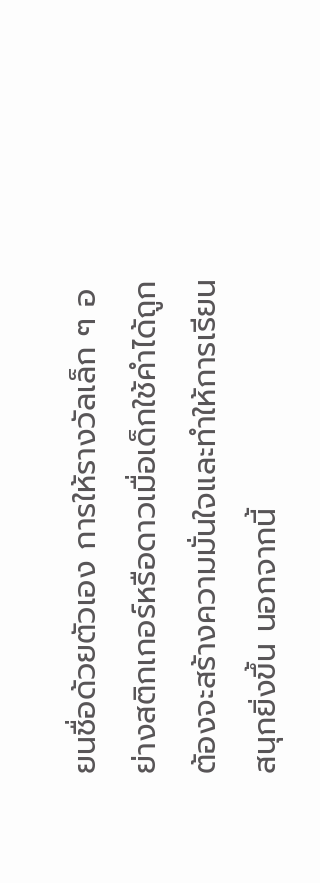ยนชื่อด้วยตัวเอง การให้รางวัลเล็ก ๆ อย่างสติกเกอร์หรือดาวเมื่อเด็กใช้คำได้ถูกต้องจะสร้างความมั่นใจและทำให้การเรียนสนุกยิ่งขึ้น นอกจากนี้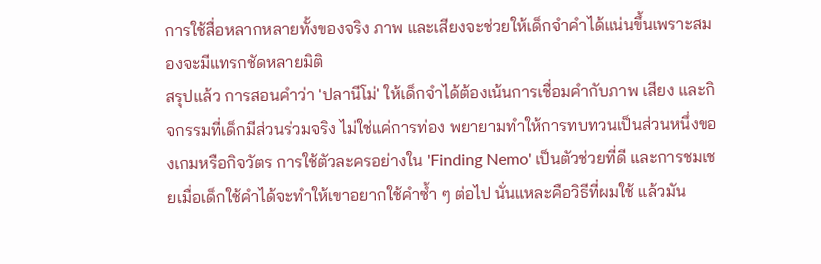การใช้สื่อหลากหลายทั้งของจริง ภาพ และเสียงจะช่วยให้เด็กจำคำได้แน่นขึ้นเพราะสมองจะมีแทรกชัดหลายมิติ
สรุปแล้ว การสอนคำว่า 'ปลานีโม่' ให้เด็กจำได้ต้องเน้นการเชื่อมคำกับภาพ เสียง และกิจกรรมที่เด็กมีส่วนร่วมจริง ไม่ใช่แค่การท่อง พยายามทำให้การทบทวนเป็นส่วนหนึ่งของเกมหรือกิจวัตร การใช้ตัวละครอย่างใน 'Finding Nemo' เป็นตัวช่วยที่ดี และการชมเชยเมื่อเด็กใช้คำได้จะทำให้เขาอยากใช้คำซ้ำ ๆ ต่อไป นั่นแหละคือวิธีที่ผมใช้ แล้วมัน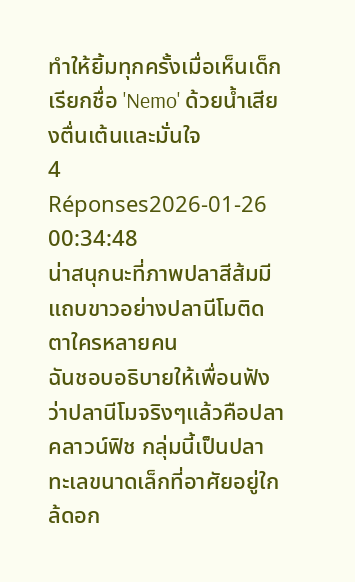ทำให้ยิ้มทุกครั้งเมื่อเห็นเด็กเรียกชื่อ 'Nemo' ด้วยน้ำเสียงตื่นเต้นและมั่นใจ
4 Réponses2026-01-26 00:34:48
น่าสนุกนะที่ภาพปลาสีส้มมีแถบขาวอย่างปลานีโมติดตาใครหลายคน
ฉันชอบอธิบายให้เพื่อนฟังว่าปลานีโมจริงๆแล้วคือปลาคลาวน์ฟิช กลุ่มนี้เป็นปลาทะเลขนาดเล็กที่อาศัยอยู่ใกล้ดอก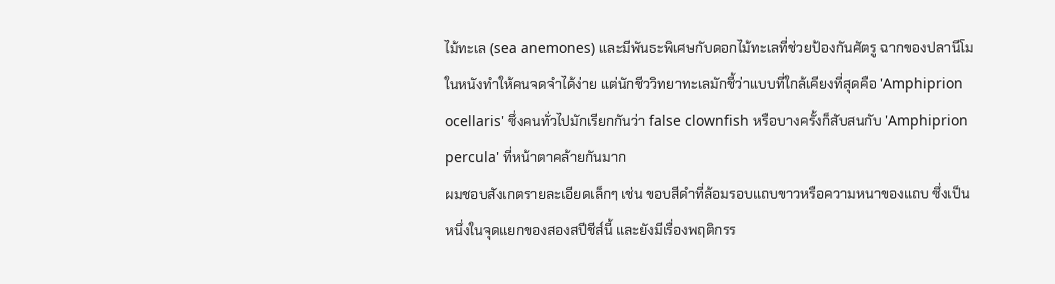ไม้ทะเล (sea anemones) และมีพันธะพิเศษกับดอกไม้ทะเลที่ช่วยป้องกันศัตรู ฉากของปลานีโมในหนังทำให้คนจดจำได้ง่าย แต่นักชีววิทยาทะเลมักชี้ว่าแบบที่ใกล้เคียงที่สุดคือ 'Amphiprion ocellaris' ซึ่งคนทั่วไปมักเรียกกันว่า false clownfish หรือบางครั้งก็สับสนกับ 'Amphiprion percula' ที่หน้าตาคล้ายกันมาก
ผมชอบสังเกตรายละเอียดเล็กๆ เช่น ขอบสีดำที่ล้อมรอบแถบขาวหรือความหนาของแถบ ซึ่งเป็นหนึ่งในจุดแยกของสองสปีชีส์นี้ และยังมีเรื่องพฤติกรร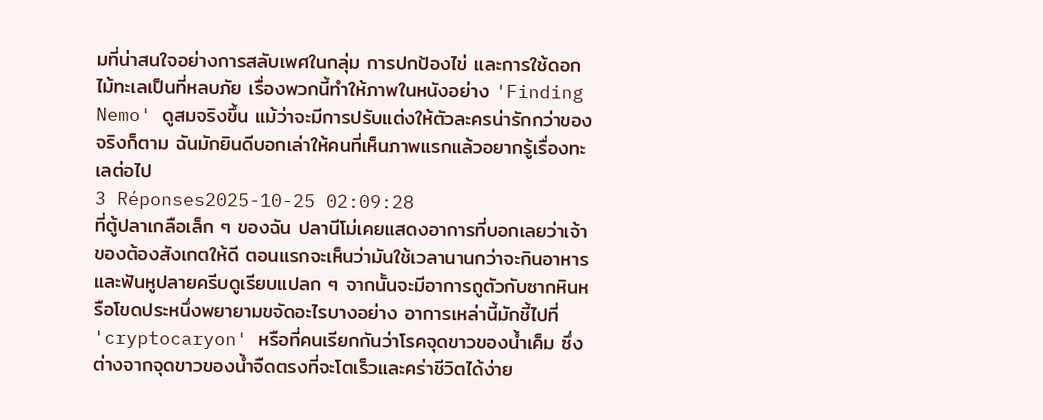มที่น่าสนใจอย่างการสลับเพศในกลุ่ม การปกป้องไข่ และการใช้ดอกไม้ทะเลเป็นที่หลบภัย เรื่องพวกนี้ทำให้ภาพในหนังอย่าง 'Finding Nemo' ดูสมจริงขึ้น แม้ว่าจะมีการปรับแต่งให้ตัวละครน่ารักกว่าของจริงก็ตาม ฉันมักยินดีบอกเล่าให้คนที่เห็นภาพแรกแล้วอยากรู้เรื่องทะเลต่อไป
3 Réponses2025-10-25 02:09:28
ที่ตู้ปลาเกลือเล็ก ๆ ของฉัน ปลานีโม่เคยแสดงอาการที่บอกเลยว่าเจ้าของต้องสังเกตให้ดี ตอนแรกจะเห็นว่ามันใช้เวลานานกว่าจะกินอาหารและฟันหูปลายครีบดูเรียบแปลก ๆ จากนั้นจะมีอาการถูตัวกับซากหินหรือโขดประหนึ่งพยายามขจัดอะไรบางอย่าง อาการเหล่านี้มักชี้ไปที่ 'cryptocaryon' หรือที่คนเรียกกันว่าโรคจุดขาวของน้ำเค็ม ซึ่งต่างจากจุดขาวของน้ำจืดตรงที่จะโตเร็วและคร่าชีวิตได้ง่าย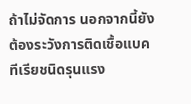ถ้าไม่จัดการ นอกจากนี้ยังต้องระวังการติดเชื้อแบคทีเรียชนิดรุนแรง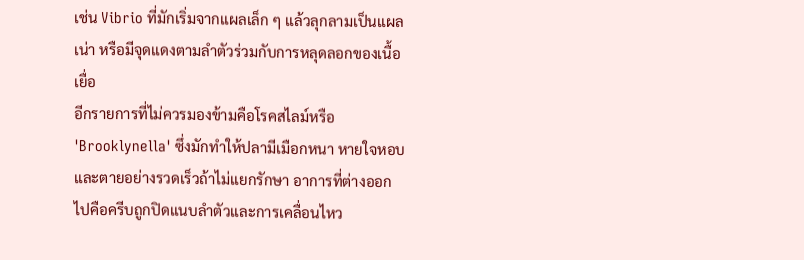เช่น Vibrio ที่มักเริ่มจากแผลเล็ก ๆ แล้วลุกลามเป็นแผลเน่า หรือมีจุดแดงตามลำตัวร่วมกับการหลุดลอกของเนื้อเยื่อ
อีกรายการที่ไม่ควรมองข้ามคือโรคสไลม์หรือ 'Brooklynella' ซึ่งมักทำให้ปลามีเมือกหนา หายใจหอบและตายอย่างรวดเร็วถ้าไม่แยกรักษา อาการที่ต่างออกไปคือครีบถูกปิดแนบลำตัวและการเคลื่อนไหว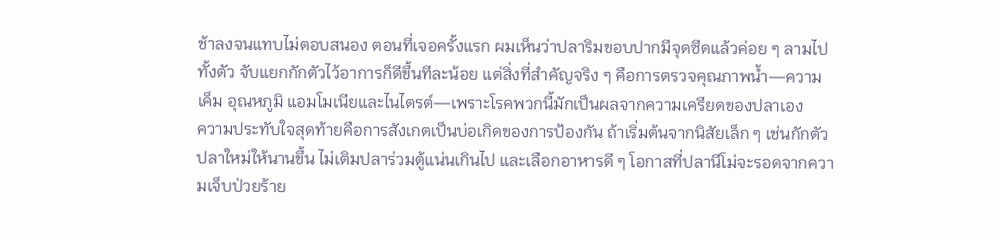ช้าลงจนแทบไม่ตอบสนอง ตอนที่เจอครั้งแรก ผมเห็นว่าปลาริมขอบปากมีจุดซีดแล้วค่อย ๆ ลามไปทั้งตัว จับแยกกักตัวไว้อาการก็ดีขึ้นทีละน้อย แต่สิ่งที่สำคัญจริง ๆ คือการตรวจคุณภาพน้ำ—ความเค็ม อุณหภูมิ แอมโมเนียและไนไตรต์—เพราะโรคพวกนี้มักเป็นผลจากความเครียดของปลาเอง
ความประทับใจสุดท้ายคือการสังเกตเป็นบ่อเกิดของการป้องกัน ถ้าเริ่มต้นจากนิสัยเล็ก ๆ เช่นกักตัวปลาใหม่ให้นานขึ้น ไม่เติมปลาร่วมตู้แน่นเกินไป และเลือกอาหารดี ๆ โอกาสที่ปลานีโม่จะรอดจากความเจ็บป่วยร้าย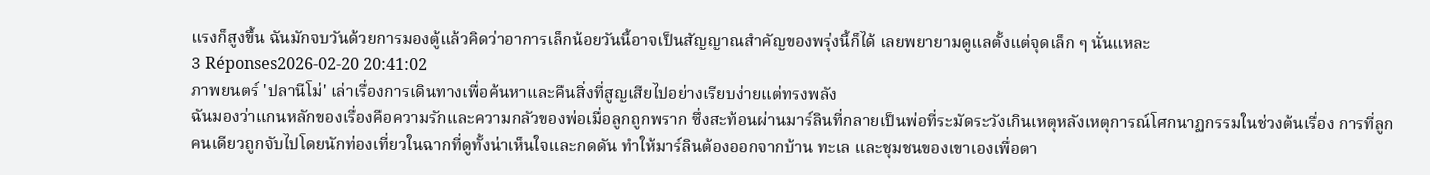แรงก็สูงขึ้น ฉันมักจบวันด้วยการมองตู้แล้วคิดว่าอาการเล็กน้อยวันนี้อาจเป็นสัญญาณสำคัญของพรุ่งนี้ก็ได้ เลยพยายามดูแลตั้งแต่จุดเล็ก ๆ นั่นแหละ
3 Réponses2026-02-20 20:41:02
ภาพยนตร์ 'ปลานีโม่' เล่าเรื่องการเดินทางเพื่อค้นหาและคืนสิ่งที่สูญเสียไปอย่างเรียบง่ายแต่ทรงพลัง
ฉันมองว่าแกนหลักของเรื่องคือความรักและความกลัวของพ่อเมื่อลูกถูกพราก ซึ่งสะท้อนผ่านมาร์ลินที่กลายเป็นพ่อที่ระมัดระวังเกินเหตุหลังเหตุการณ์โศกนาฏกรรมในช่วงต้นเรื่อง การที่ลูกคนเดียวถูกจับไปโดยนักท่องเที่ยวในฉากที่ดูทั้งน่าเห็นใจและกดดัน ทำให้มาร์ลินต้องออกจากบ้าน ทะเล และชุมชนของเขาเองเพื่อตา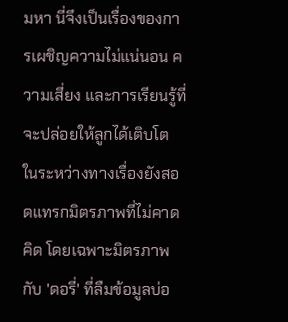มหา นี่จึงเป็นเรื่องของการเผชิญความไม่แน่นอน ความเสี่ยง และการเรียนรู้ที่จะปล่อยให้ลูกได้เติบโต
ในระหว่างทางเรื่องยังสอดแทรกมิตรภาพที่ไม่คาดคิด โดยเฉพาะมิตรภาพกับ 'ดอรี่' ที่ลืมข้อมูลบ่อ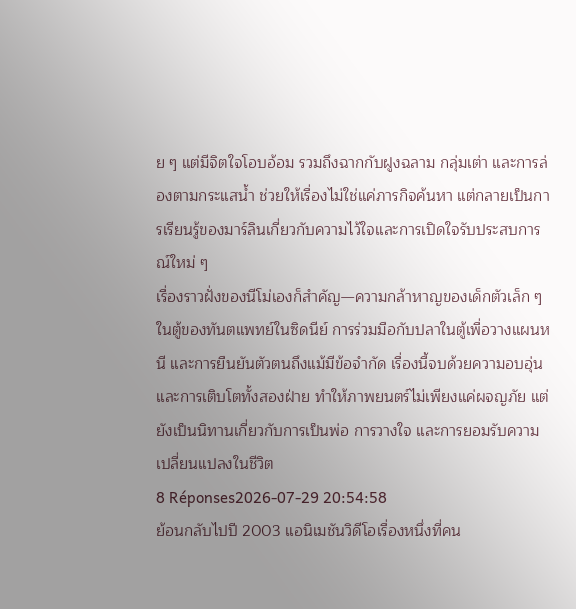ย ๆ แต่มีจิตใจโอบอ้อม รวมถึงฉากกับฝูงฉลาม กลุ่มเต่า และการล่องตามกระแสน้ำ ช่วยให้เรื่องไม่ใช่แค่ภารกิจค้นหา แต่กลายเป็นการเรียนรู้ของมาร์ลินเกี่ยวกับความไว้ใจและการเปิดใจรับประสบการณ์ใหม่ ๆ
เรื่องราวฝั่งของนีโม่เองก็สำคัญ—ความกล้าหาญของเด็กตัวเล็ก ๆ ในตู้ของทันตแพทย์ในซิดนีย์ การร่วมมือกับปลาในตู้เพื่อวางแผนหนี และการยืนยันตัวตนถึงแม้มีข้อจำกัด เรื่องนี้จบด้วยความอบอุ่นและการเติบโตทั้งสองฝ่าย ทำให้ภาพยนตร์ไม่เพียงแค่ผจญภัย แต่ยังเป็นนิทานเกี่ยวกับการเป็นพ่อ การวางใจ และการยอมรับความเปลี่ยนแปลงในชีวิต
8 Réponses2026-07-29 20:54:58
ย้อนกลับไปปี 2003 แอนิเมชันวิดีโอเรื่องหนึ่งที่คน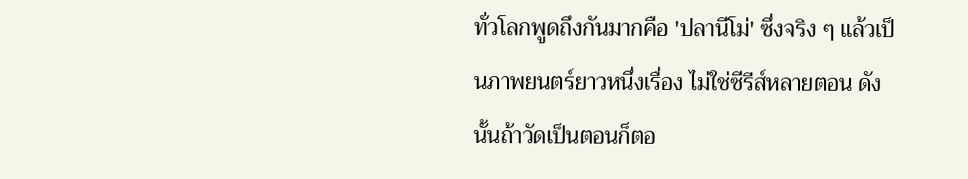ทั่วโลกพูดถึงกันมากคือ 'ปลานีโม่' ซึ่งจริง ๆ แล้วเป็นภาพยนตร์ยาวหนึ่งเรื่อง ไม่ใช่ซีรีส์หลายตอน ดังนั้นถ้าวัดเป็นตอนก็ตอ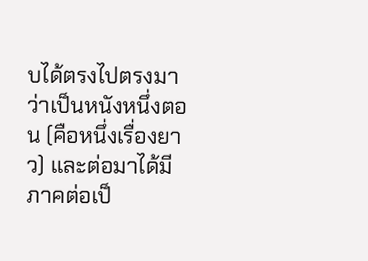บได้ตรงไปตรงมาว่าเป็นหนังหนึ่งตอน (คือหนึ่งเรื่องยาว) และต่อมาได้มีภาคต่อเป็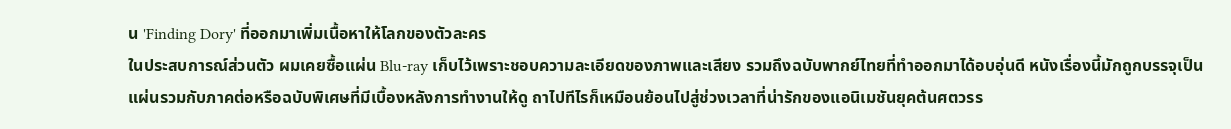น 'Finding Dory' ที่ออกมาเพิ่มเนื้อหาให้โลกของตัวละคร
ในประสบการณ์ส่วนตัว ผมเคยซื้อแผ่น Blu‑ray เก็บไว้เพราะชอบความละเอียดของภาพและเสียง รวมถึงฉบับพากย์ไทยที่ทำออกมาได้อบอุ่นดี หนังเรื่องนี้มักถูกบรรจุเป็นแผ่นรวมกับภาคต่อหรือฉบับพิเศษที่มีเบื้องหลังการทำงานให้ดู ถาไปทีไรก็เหมือนย้อนไปสู่ช่วงเวลาที่น่ารักของแอนิเมชันยุคต้นศตวรร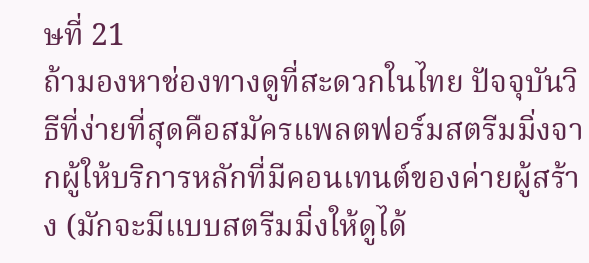ษที่ 21
ถ้ามองหาช่องทางดูที่สะดวกในไทย ปัจจุบันวิธีที่ง่ายที่สุดคือสมัครแพลตฟอร์มสตรีมมิ่งจากผู้ให้บริการหลักที่มีคอนเทนต์ของค่ายผู้สร้าง (มักจะมีแบบสตรีมมิ่งให้ดูได้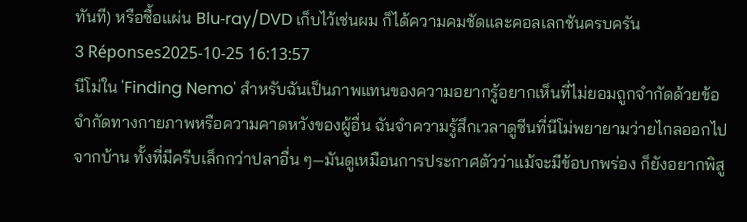ทันที) หรือซื้อแผ่น Blu‑ray/DVD เก็บไว้เช่นผม ก็ได้ความคมชัดและคอลเลกชันครบครัน
3 Réponses2025-10-25 16:13:57
นีโม่ใน 'Finding Nemo' สำหรับฉันเป็นภาพแทนของความอยากรู้อยากเห็นที่ไม่ยอมถูกจำกัดด้วยข้อจำกัดทางกายภาพหรือความคาดหวังของผู้อื่น ฉันจำความรู้สึกเวลาดูซีนที่นีโม่พยายามว่ายไกลออกไปจากบ้าน ทั้งที่มีครีบเล็กกว่าปลาอื่น ๆ—มันดูเหมือนการประกาศตัวว่าแม้จะมีข้อบกพร่อง ก็ยังอยากพิสู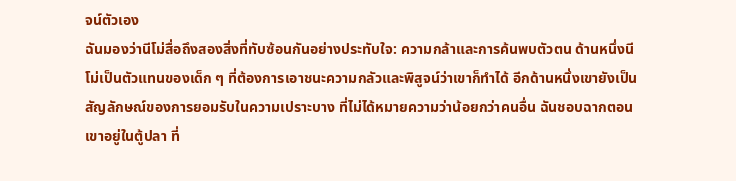จน์ตัวเอง
ฉันมองว่านีโม่สื่อถึงสองสิ่งที่ทับซ้อนกันอย่างประทับใจ: ความกล้าและการค้นพบตัวตน ด้านหนึ่งนีโม่เป็นตัวแทนของเด็ก ๆ ที่ต้องการเอาชนะความกลัวและพิสูจน์ว่าเขาก็ทำได้ อีกด้านหนึ่งเขายังเป็นสัญลักษณ์ของการยอมรับในความเปราะบาง ที่ไม่ได้หมายความว่าน้อยกว่าคนอื่น ฉันชอบฉากตอนเขาอยู่ในตู้ปลา ที่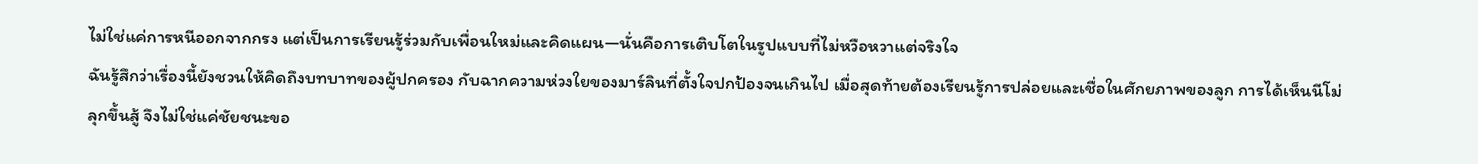ไม่ใช่แค่การหนีออกจากกรง แต่เป็นการเรียนรู้ร่วมกับเพื่อนใหม่และคิดแผน—นั่นคือการเติบโตในรูปแบบที่ไม่หวือหวาแต่จริงใจ
ฉันรู้สึกว่าเรื่องนี้ยังชวนให้คิดถึงบทบาทของผู้ปกครอง กับฉากความห่วงใยของมาร์ลินที่ตั้งใจปกป้องจนเกินไป เมื่อสุดท้ายต้องเรียนรู้การปล่อยและเชื่อในศักยภาพของลูก การได้เห็นนีโม่ลุกขึ้นสู้ จึงไม่ใช่แค่ชัยชนะขอ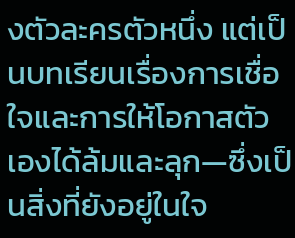งตัวละครตัวหนึ่ง แต่เป็นบทเรียนเรื่องการเชื่อใจและการให้โอกาสตัวเองได้ล้มและลุก—ซึ่งเป็นสิ่งที่ยังอยู่ในใจ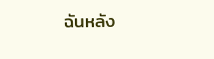ฉันหลัง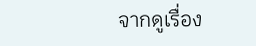จากดูเรื่อง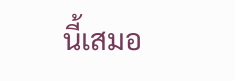นี้เสมอ